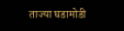ताज्या घडामोडी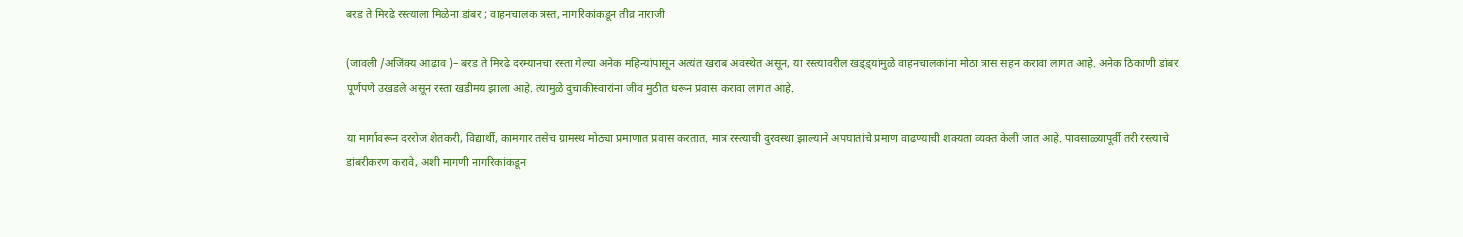बरड ते मिरढे रस्त्याला मिळेना डांबर ; वाहनचालक त्रस्त, नागरिकांकडून तीव्र नाराजी

(जावली /अजिंक्य आढाव )– बरड ते मिरढे दरम्यानचा रस्ता गेल्या अनेक महिन्यांपासून अत्यंत खराब अवस्थेत असून, या रस्त्यावरील खड्ड्यांमुळे वाहनचालकांना मोठा त्रास सहन करावा लागत आहे. अनेक ठिकाणी डांबर पूर्णपणे उखडले असून रस्ता खडीमय झाला आहे. त्यामुळे दुचाकीस्वारांना जीव मुठीत धरून प्रवास करावा लागत आहे.

या मार्गावरून दररोज शेतकरी, विद्यार्थी, कामगार तसेच ग्रामस्थ मोठ्या प्रमाणात प्रवास करतात. मात्र रस्त्याची दुरवस्था झाल्याने अपघातांचे प्रमाण वाढण्याची शक्यता व्यक्त केली जात आहे. पावसाळ्यापूर्वी तरी रस्त्याचे डांबरीकरण करावे, अशी मागणी नागरिकांकडून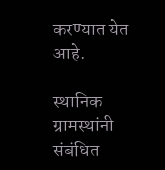करण्यात येत आहे.

स्थानिक ग्रामस्थांनी संबंधित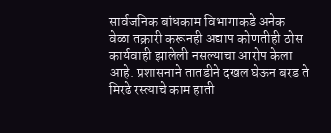सार्वजनिक बांधकाम विभागाकडे अनेक वेळा तक्रारी करूनही अद्याप कोणतीही ठोस कार्यवाही झालेली नसल्याचा आरोप केला आहे. प्रशासनाने तातडीने दखल घेऊन बरड ते मिरढे रस्त्याचे काम हाती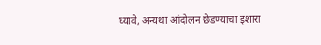घ्यावे, अन्यथा आंदोलन छेडण्याचा इशारा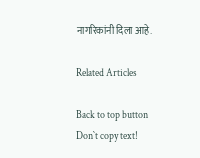नागरिकांनी दिला आहे.

Related Articles

Back to top button
Don`t copy text!